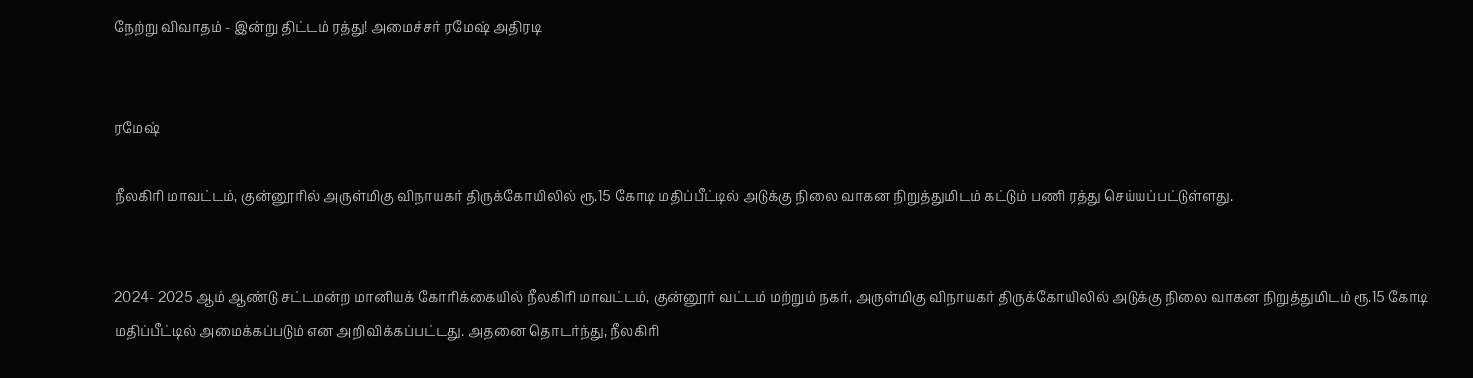நேற்று விவாதம் - இன்று திட்டம் ரத்து! அமைச்சர் ரமேஷ் அதிரடி


ரமேஷ்

நீலகிரி மாவட்டம், குன்னூரில் அருள்மிகு விநாயகர் திருக்கோயிலில் ரூ.15 கோடி மதிப்பீட்டில் அடுக்கு நிலை வாகன நிறுத்துமிடம் கட்டும் பணி ரத்து செய்யப்பட்டுள்ளது.


2024- 2025 ஆம் ஆண்டு சட்டமன்ற மானியக் கோரிக்கையில் நீலகிரி மாவட்டம், குன்னூர் வட்டம் மற்றும் நகர், அருள்மிகு விநாயகர் திருக்கோயிலில் அடுக்கு நிலை வாகன நிறுத்துமிடம் ரூ.15 கோடி மதிப்பீட்டில் அமைக்கப்படும் என அறிவிக்கப்பட்டது. அதனை தொடர்ந்து, நீலகிரி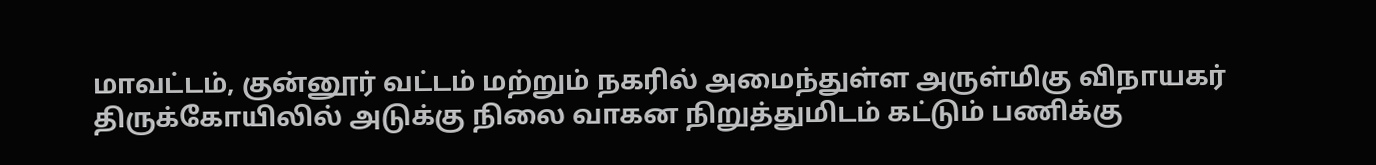மாவட்டம், குன்னூர் வட்டம் மற்றும் நகரில் அமைந்துள்ள அருள்மிகு விநாயகர் திருக்கோயிலில் அடுக்கு நிலை வாகன நிறுத்துமிடம் கட்டும் பணிக்கு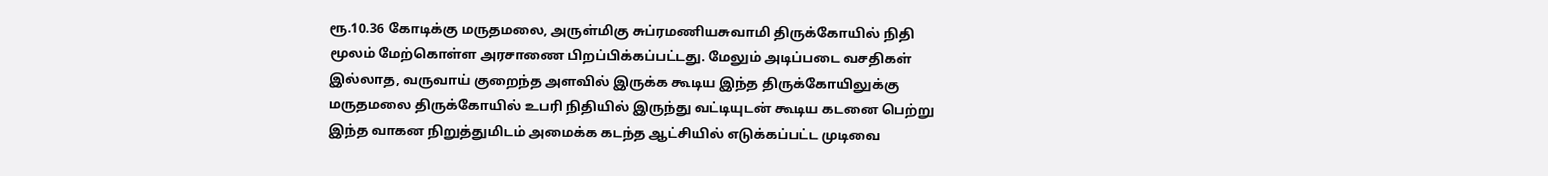ரூ.10.36 கோடிக்கு மருதமலை, அருள்மிகு சுப்ரமணியசுவாமி திருக்கோயில் நிதி மூலம் மேற்கொள்ள அரசாணை பிறப்பிக்கப்பட்டது. மேலும் அடிப்படை வசதிகள் இல்லாத, வருவாய் குறைந்த அளவில் இருக்க கூடிய இந்த திருக்கோயிலுக்கு மருதமலை திருக்கோயில் உபரி நிதியில் இருந்து வட்டியுடன் கூடிய கடனை பெற்று இந்த வாகன நிறுத்துமிடம் அமைக்க கடந்த ஆட்சியில் எடுக்கப்பட்ட முடிவை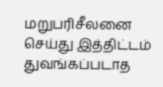மறுபரிசீலனை செய்து இத்திட்டம் துவங்கப்படாத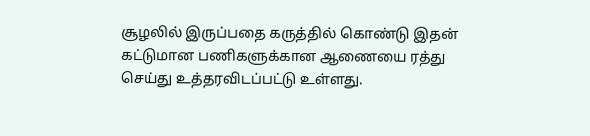சூழலில் இருப்பதை கருத்தில் கொண்டு இதன் கட்டுமான பணிகளுக்கான ஆணையை ரத்து செய்து உத்தரவிடப்பட்டு உள்ளது.